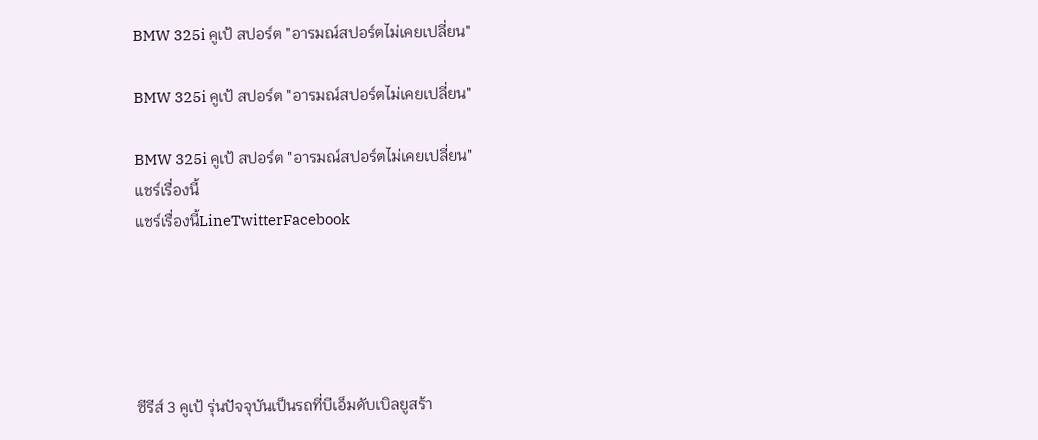BMW 325i คูเป้ สปอร์ต "อารมณ์สปอร์ตไม่เคยเปลี่ยน"

BMW 325i คูเป้ สปอร์ต "อารมณ์สปอร์ตไม่เคยเปลี่ยน"

BMW 325i คูเป้ สปอร์ต "อารมณ์สปอร์ตไม่เคยเปลี่ยน"
แชร์เรื่องนี้
แชร์เรื่องนี้LineTwitterFacebook





ซีรีส์ 3 คูเป้ รุ่นปัจจุบันเป็นรถที่บีเอ็มดับเบิลยูสร้า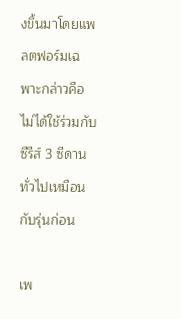งขึ้นมาโดยแพลตฟอร์มเฉพาะกล่าวคือ ไม่ได้ใช้ร่วมกับซีรีส์ 3 ซีดานทั่วไปเหมือนกับรุ่นก่อน

เพ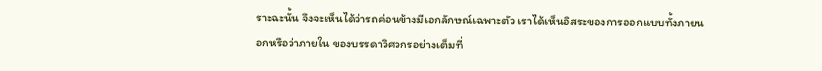ราะฉะนั้น จึงจะเห็นได้ว่ารถค่อนข้างมีเอกลักษณ์เฉพาะตัว เราได้เห็นอิสระของการออกแบบทั้งภายนอกหรือว่าภายใน ของบรรดาวิศวกรอย่างเต็มที่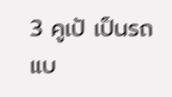3 คูเป้ เป็นรถแบ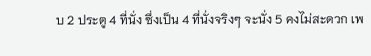บ 2 ประตู 4 ที่นั่ง ซึ่งเป็น 4 ที่นั่งจริงๆ จะนั่ง 5 คงไม่สะดวก เพ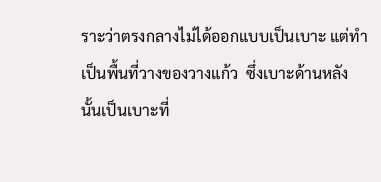ราะว่าตรงกลางไม่ได้ออกแบบเป็นเบาะ แต่ทำเป็นพื้นที่วางของวางแก้ว  ซึ่งเบาะด้านหลังนั้นเป็นเบาะที่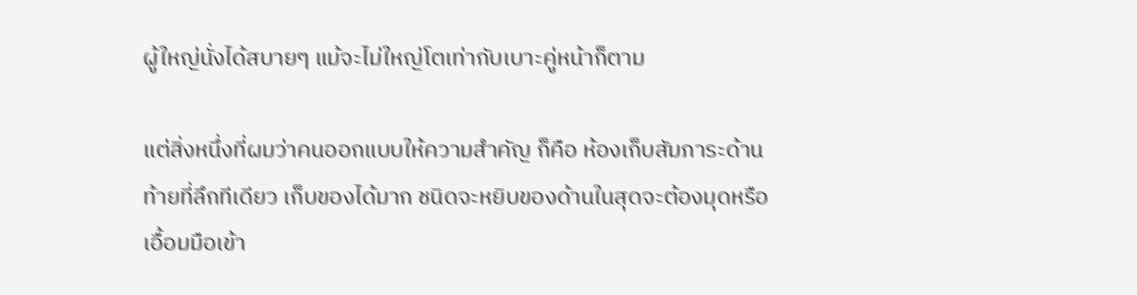ผู้ใหญ่นั่งได้สบายๆ แม้จะไม่ใหญ่โตเท่ากับเบาะคู่หน้าก็ตาม

แต่สิ่งหนึ่งที่ผมว่าคนออกแบบให้ความสำคัญ ก็คือ ห้องเก็บสัมภาระด้านท้ายที่ลึกทีเดียว เก็บของได้มาก ชนิดจะหยิบของด้านในสุดจะต้องมุดหรือเอื้อมมือเข้า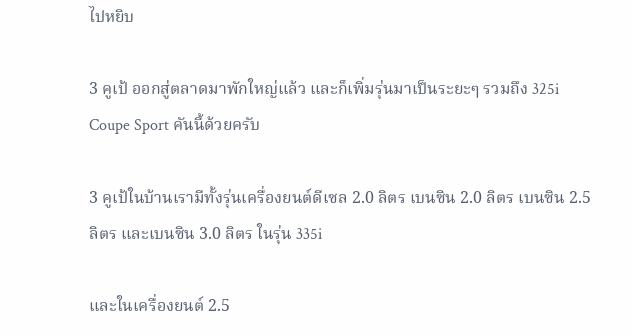ไปหยิบ

3 คูเป้ ออกสู่ตลาดมาพักใหญ่แล้ว และก็เพิ่มรุ่นมาเป็นระยะๆ รวมถึง 325i Coupe Sport คันนี้ด้วยครับ

3 คูเป้ในบ้านเรามีทั้งรุ่นเครื่องยนต์ดีเซล 2.0 ลิตร เบนซิน 2.0 ลิตร เบนซิน 2.5 ลิตร และเบนซิน 3.0 ลิตร ในรุ่น 335i

และในเครื่องยนต์ 2.5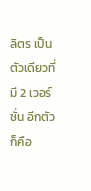ลิตร เป็นตัวเดียวที่มี 2 เวอร์ชั่น อีกตัว ก็คือ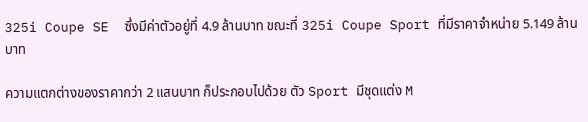325i Coupe SE  ซึ่งมีค่าตัวอยู่ที่ 4.9 ล้านบาท ขณะที่ 325i Coupe Sport ที่มีราคาจำหน่าย 5.149 ล้านบาท

ความแตกต่างของราคากว่า 2 แสนบาท ก็ประกอบไปด้วย ตัว Sport มีชุดแต่ง M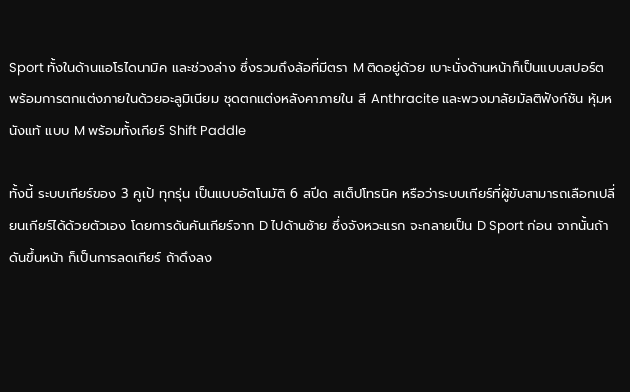Sport ทั้งในด้านแอโรไดนามิค และช่วงล่าง ซึ่งรวมถึงล้อที่มีตรา M ติดอยู่ด้วย เบาะนั่งด้านหน้าก็เป็นแบบสปอร์ต พร้อมการตกแต่งภายในด้วยอะลูมิเนียม ชุดตกแต่งหลังคาภายใน สี Anthracite และพวงมาลัยมัลติฟังก์ชัน หุ้มหนังแท้ แบบ M พร้อมทั้งเกียร์ Shift Paddle

ทั้งนี้ ระบบเกียร์ของ 3 คูเป้ ทุกรุ่น เป็นแบบอัตโนมัติ 6 สปีด สเต็ปโทรนิค หรือว่าระบบเกียร์ที่ผู้ขับสามารถเลือกเปลี่ยนเกียร์ได้ด้วยตัวเอง โดยการดันคันเกียร์จาก D ไปด้านซ้าย ซึ่งจังหวะแรก จะกลายเป็น D Sport ก่อน จากนั้นถ้าดันขึ้นหน้า ก็เป็นการลดเกียร์ ถ้าดึงลง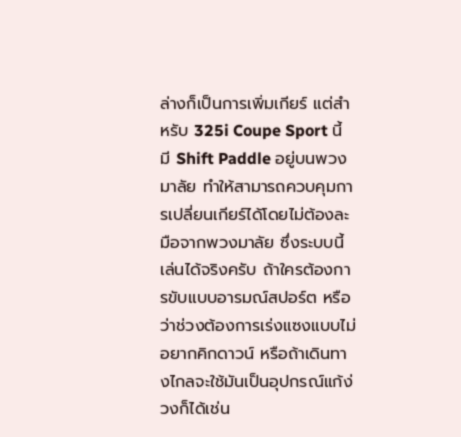ล่างก็เป็นการเพิ่มเกียร์ แต่สำหรับ 325i Coupe Sport นี้ มี Shift Paddle อยู่บนพวงมาลัย ทำให้สามารถควบคุมการเปลี่ยนเกียร์ได้โดยไม่ต้องละมือจากพวงมาลัย ซึ่งระบบนี้เล่นได้จริงครับ ถ้าใครต้องการขับแบบอารมณ์สปอร์ต หรือว่าช่วงต้องการเร่งแซงแบบไม่อยากคิกดาวน์ หรือถ้าเดินทางไกลจะใช้มันเป็นอุปกรณ์แก้ง่วงก็ได้เช่น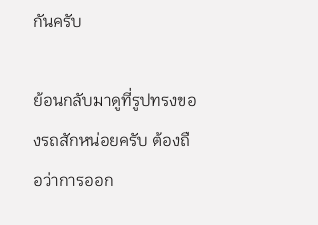กันครับ

ย้อนกลับมาดูที่รูปทรงของรถสักหน่อยครับ ต้องถือว่าการออก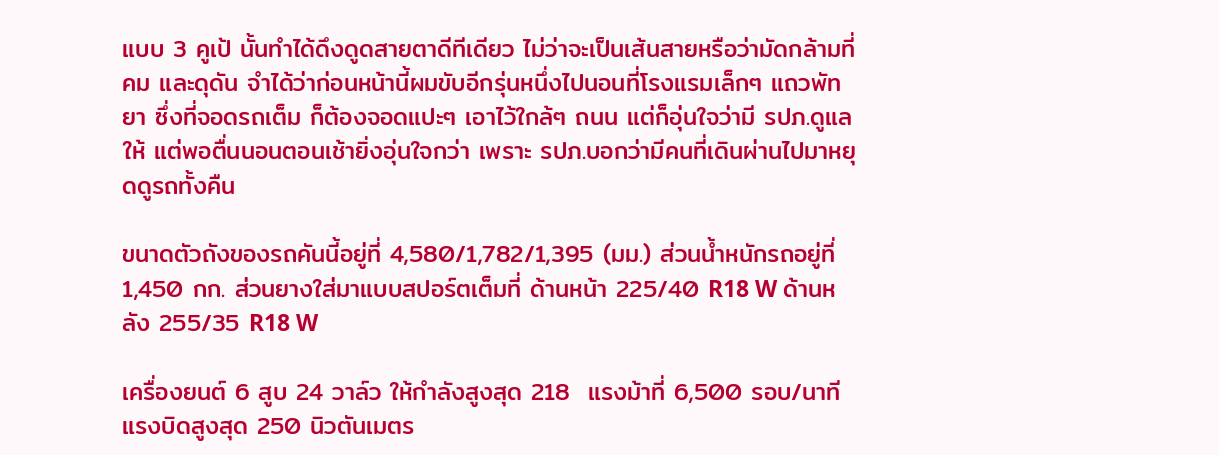แบบ 3 คูเป้ นั้นทำได้ดึงดูดสายตาดีทีเดียว ไม่ว่าจะเป็นเส้นสายหรือว่ามัดกล้ามที่คม และดุดัน จำได้ว่าก่อนหน้านี้ผมขับอีกรุ่นหนึ่งไปนอนที่โรงแรมเล็กๆ แถวพัทยา ซึ่งที่จอดรถเต็ม ก็ต้องจอดแปะๆ เอาไว้ใกล้ๆ ถนน แต่ก็อุ่นใจว่ามี รปภ.ดูแลให้ แต่พอตื่นนอนตอนเช้ายิ่งอุ่นใจกว่า เพราะ รปภ.บอกว่ามีคนที่เดินผ่านไปมาหยุดดูรถทั้งคืน

ขนาดตัวถังของรถคันนี้อยู่ที่ 4,580/1,782/1,395 (มม.) ส่วนน้ำหนักรถอยู่ที่ 1,450 กก. ส่วนยางใส่มาแบบสปอร์ตเต็มที่ ด้านหน้า 225/40 R18 W ด้านหลัง 255/35 R18 W

เครื่องยนต์ 6 สูบ 24 วาล์ว ให้กำลังสูงสุด 218  แรงม้าที่ 6,500 รอบ/นาที แรงบิดสูงสุด 250 นิวตันเมตร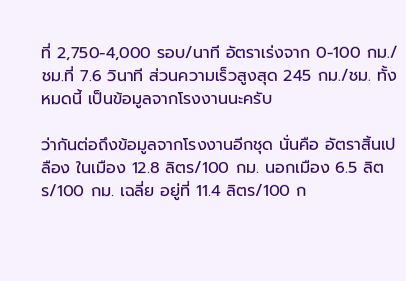ที่ 2,750-4,000 รอบ/นาที อัตราเร่งจาก 0-100 กม./ชม.ที่ 7.6 วินาที ส่วนความเร็วสูงสุด 245 กม./ชม. ทั้งหมดนี้ เป็นข้อมูลจากโรงงานนะครับ

ว่ากันต่อถึงข้อมูลจากโรงงานอีกชุด นั่นคือ อัตราสิ้นเปลือง ในเมือง 12.8 ลิตร/100 กม. นอกเมือง 6.5 ลิตร/100 กม. เฉลี่ย อยู่ที่ 11.4 ลิตร/100 ก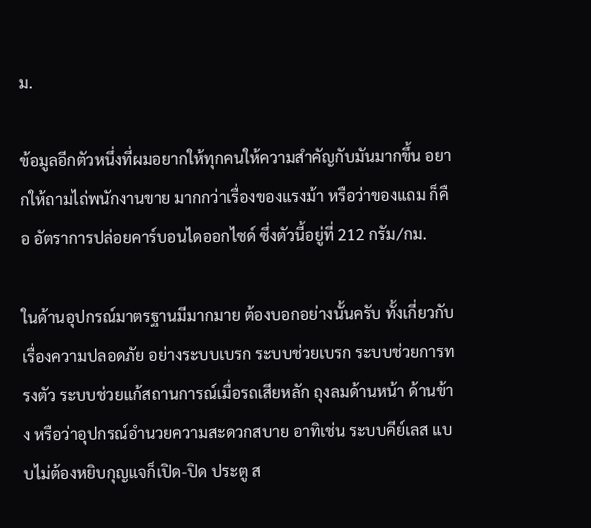ม.

ข้อมูลอีกตัวหนึ่งที่ผมอยากให้ทุกคนให้ความสำคัญกับมันมากขึ้น อยากให้ถามไถ่พนักงานขาย มากกว่าเรื่องของแรงม้า หรือว่าของแถม ก็คือ อัตราการปล่อยคาร์บอนไดออกไซด์ ซึ่งตัวนี้อยู่ที่ 212 กรัม/กม.

ในด้านอุปกรณ์มาตรฐานมีมากมาย ต้องบอกอย่างนั้นครับ ทั้งเกี่ยวกับเรื่องความปลอดภัย อย่างระบบเบรก ระบบช่วยเบรก ระบบช่วยการทรงตัว ระบบช่วยแก้สถานการณ์เมื่อรถเสียหลัก ถุงลมด้านหน้า ด้านข้าง หรือว่าอุปกรณ์อำนวยความสะดวกสบาย อาทิเช่น ระบบคีย์เลส แบบไม่ต้องหยิบกุญแจก็เปิด-ปิด ประตู ส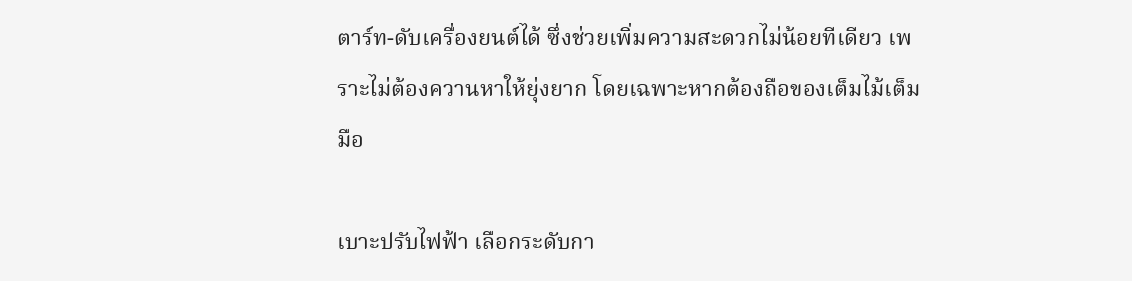ตาร์ท-ดับเครื่องยนต์ได้ ซึ่งช่วยเพิ่มความสะดวกไม่น้อยทีเดียว เพราะไม่ต้องควานหาให้ยุ่งยาก โดยเฉพาะหากต้องถือของเต็มไม้เต็มมือ

เบาะปรับไฟฟ้า เลือกระดับกา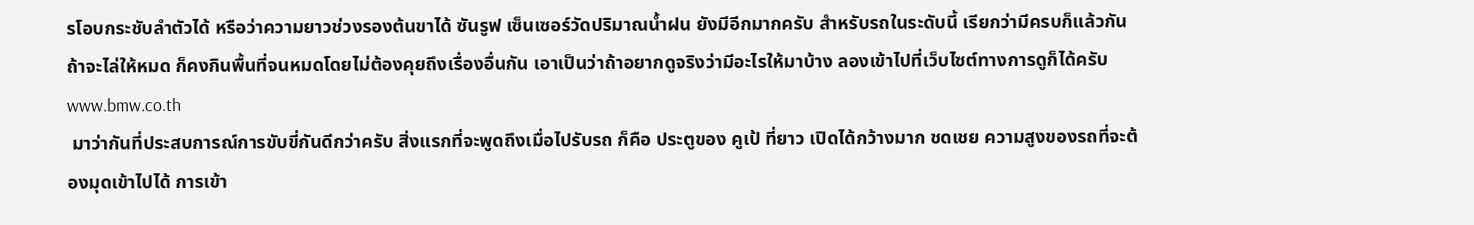รโอบกระชับลำตัวได้ หรือว่าความยาวช่วงรองต้นขาได้ ซันรูฟ เซ็นเซอร์วัดปริมาณน้ำฝน ยังมีอีกมากครับ สำหรับรถในระดับนี้ เรียกว่ามีครบก็แล้วกัน ถ้าจะไล่ให้หมด ก็คงกินพื้นที่จนหมดโดยไม่ต้องคุยถึงเรื่องอื่นกัน เอาเป็นว่าถ้าอยากดูจริงว่ามีอะไรให้มาบ้าง ลองเข้าไปที่เว็บไซต์ทางการดูก็ได้ครับ www.bmw.co.th
 มาว่ากันที่ประสบการณ์การขับขี่กันดีกว่าครับ สิ่งแรกที่จะพูดถึงเมื่อไปรับรถ ก็คือ ประตูของ คูเป้ ที่ยาว เปิดได้กว้างมาก ชดเชย ความสูงของรถที่จะต้องมุดเข้าไปได้ การเข้า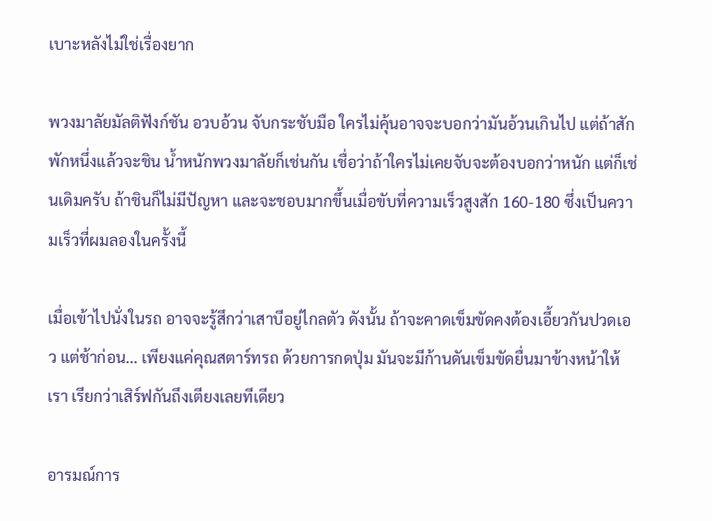เบาะหลังไม่ใช่เรื่องยาก

พวงมาลัยมัลติฟังก์ชัน อวบอ้วน จับกระชับมือ ใครไม่คุ้นอาจจะบอกว่ามันอ้วนเกินไป แต่ถ้าสักพักหนึ่งแล้วจะชิน น้ำหนักพวงมาลัยก็เช่นกัน เชื่อว่าถ้าใครไม่เคยจับจะต้องบอกว่าหนัก แต่ก็เช่นเดิมครับ ถ้าชินก็ไม่มีปัญหา และจะชอบมากขึ้นเมื่อขับที่ความเร็วสูงสัก 160-180 ซึ่งเป็นความเร็วที่ผมลองในครั้งนี้

เมื่อเข้าไปนั่งในรถ อาจจะรู้สึกว่าเสาบีอยู่ไกลตัว ดังนั้น ถ้าจะคาดเข็มขัดคงต้องเอี้ยวกันปวดเอว แต่ช้าก่อน... เพียงแค่คุณสตาร์ทรถ ด้วยการกดปุ่ม มันจะมีก้านดันเข็มขัดยื่นมาข้างหน้าให้เรา เรียกว่าเสิร์ฟกันถึงเตียงเลยทีเดียว

อารมณ์การ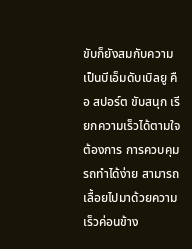ขับก็ยังสมกับความเป็นบีเอ็มดับเบิลยู คือ สปอร์ต ขับสนุก เรียกความเร็วได้ตามใจต้องการ การควบคุมรถทำได้ง่าย สามารถเลื้อยไปมาด้วยความเร็วค่อนข้าง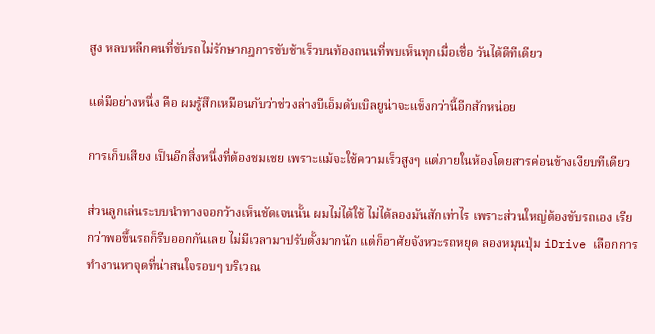สูง หลบหลีกคนที่ขับรถไม่รักษากฎการขับช้าเร็วบนท้องถนนที่พบเห็นทุกเมื่อเชื่อ วันได้ดีทีเดียว

แต่มีอย่างหนึ่ง คือ ผมรู้สึกเหมือนกับว่าช่วงล่างบีเอ็มดับเบิลยูน่าจะแข็งกว่านี้อีกสักหน่อย

การเก็บเสียง เป็นอีกสิ่งหนึ่งที่ต้องชมเชย เพราะแม้จะใช้ความเร็วสูงๆ แต่ภายในห้องโดยสารค่อนข้างเงียบทีเดียว

ส่วนลูกเล่นระบบนำทางจอกว้างเห็นชัดเจนนั้น ผมไม่ได้ใช้ ไม่ได้ลองมันสักเท่าไร เพราะส่วนใหญ่ต้องขับรถเอง เรียกว่าพอขึ้นรถก็รีบออกกันเลย ไม่มีเวลามาปรับตั้งมากนัก แต่ก็อาศัยจังหวะรถหยุด ลองหมุนปุ่ม iDrive เลือกการทำงานหาจุดที่น่าสนใจรอบๆ บริเวณ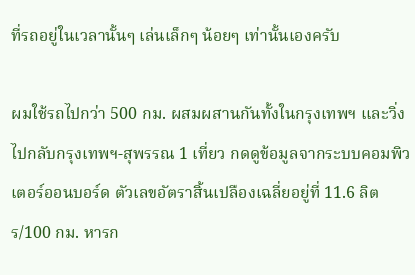ที่รถอยู่ในเวลานั้นๆ เล่นเล็กๆ น้อยๆ เท่านั้นเองครับ

ผมใช้รถไปกว่า 500 กม. ผสมผสานกันทั้งในกรุงเทพฯ และวิ่งไปกลับกรุงเทพฯ-สุพรรณ 1 เที่ยว กดดูข้อมูลจากระบบคอมพิวเตอร์ออนบอร์ด ตัวเลขอัตราสิ้นเปลืองเฉลี่ยอยู่ที่ 11.6 ลิตร/100 กม. หารก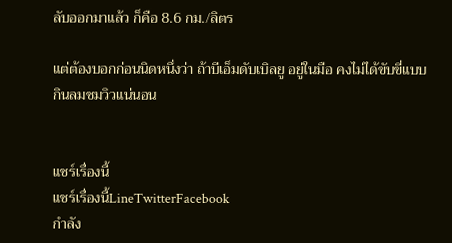ลับออกมาแล้ว ก็คือ 8.6 กม./ลิตร

แต่ต้องบอกก่อนนิดหนึ่งว่า ถ้าบีเอ็มดับเบิลยู อยู่ในมือ คงไม่ได้ขับขี่แบบกินลมชมวิวแน่นอน


แชร์เรื่องนี้
แชร์เรื่องนี้LineTwitterFacebook
กำลัง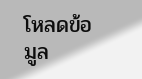โหลดข้อมูล